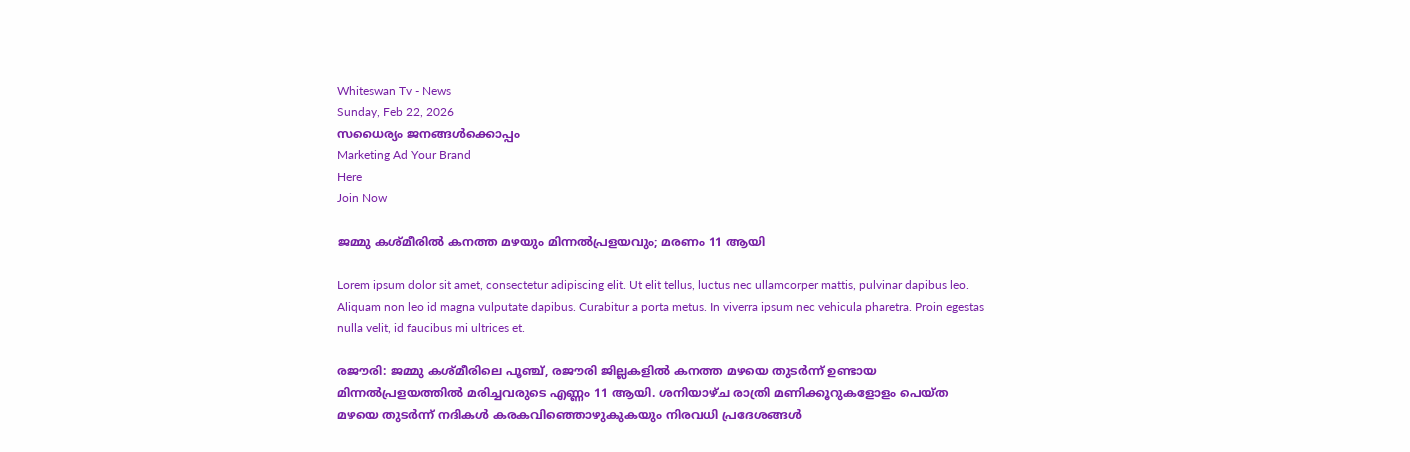Whiteswan Tv - News
Sunday, Feb 22, 2026
സധൈര്യം ജനങ്ങൾക്കൊപ്പം
Marketing Ad Your Brand
Here
Join Now

ജമ്മു കശ്മീരിൽ കനത്ത മഴയും മിന്നൽപ്രളയവും; മരണം 11 ആയി

Lorem ipsum dolor sit amet, consectetur adipiscing elit. Ut elit tellus, luctus nec ullamcorper mattis, pulvinar dapibus leo. Aliquam non leo id magna vulputate dapibus. Curabitur a porta metus. In viverra ipsum nec vehicula pharetra. Proin egestas nulla velit, id faucibus mi ultrices et.

രജൗരി: ജമ്മു കശ്മീരിലെ പൂഞ്ച്, രജൗരി ജില്ലകളിൽ കനത്ത മഴയെ തുടർന്ന് ഉണ്ടായ മിന്നൽപ്രളയത്തിൽ മരിച്ചവരുടെ എണ്ണം 11 ആയി. ശനിയാഴ്ച രാത്രി മണിക്കൂറുകളോളം പെയ്ത മഴയെ തുടർന്ന് നദികൾ കരകവിഞ്ഞൊഴുകുകയും നിരവധി പ്രദേശങ്ങൾ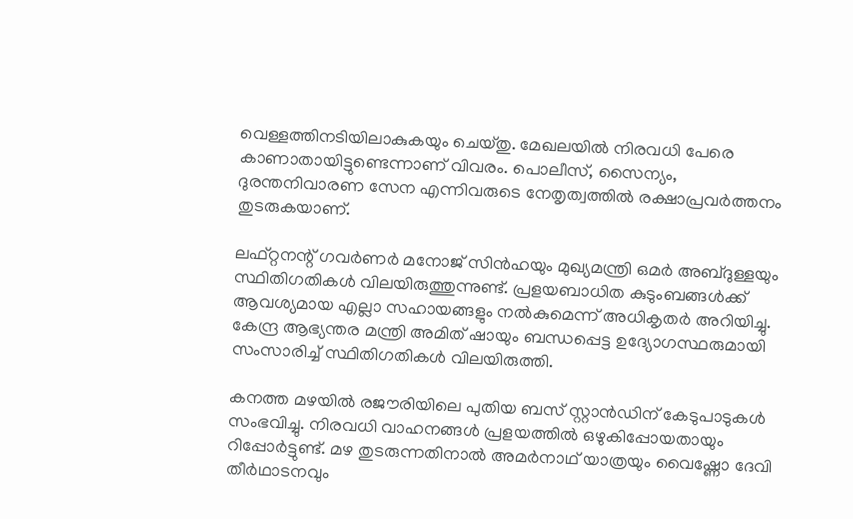വെള്ളത്തിനടിയിലാകുകയും ചെയ്തു. മേഖലയിൽ നിരവധി പേരെ കാണാതായിട്ടുണ്ടെന്നാണ് വിവരം. പൊലീസ്, സൈന്യം, ദുരന്തനിവാരണ സേന എന്നിവരുടെ നേതൃത്വത്തിൽ രക്ഷാപ്രവർത്തനം തുടരുകയാണ്.

ലഫ്റ്റനന്റ് ഗവർണർ മനോജ് സിൻഹയും മുഖ്യമന്ത്രി ഒമർ അബ്ദുള്ളയും സ്ഥിതിഗതികൾ വിലയിരുത്തുന്നുണ്ട്. പ്രളയബാധിത കുടുംബങ്ങൾക്ക് ആവശ്യമായ എല്ലാ സഹായങ്ങളും നൽകുമെന്ന് അധികൃതർ അറിയിച്ചു. കേന്ദ്ര ആഭ്യന്തര മന്ത്രി അമിത് ഷായും ബന്ധപ്പെട്ട ഉദ്യോഗസ്ഥരുമായി സംസാരിച്ച് സ്ഥിതിഗതികൾ വിലയിരുത്തി.

കനത്ത മഴയിൽ രജൗരിയിലെ പുതിയ ബസ് സ്റ്റാൻഡിന് കേടുപാടുകൾ സംഭവിച്ചു. നിരവധി വാഹനങ്ങൾ പ്രളയത്തിൽ ഒഴുകിപ്പോയതായും റിപ്പോർട്ടുണ്ട്. മഴ തുടരുന്നതിനാൽ അമർനാഥ് യാത്രയും വൈഷ്ണോ ദേവി തീർഥാടനവും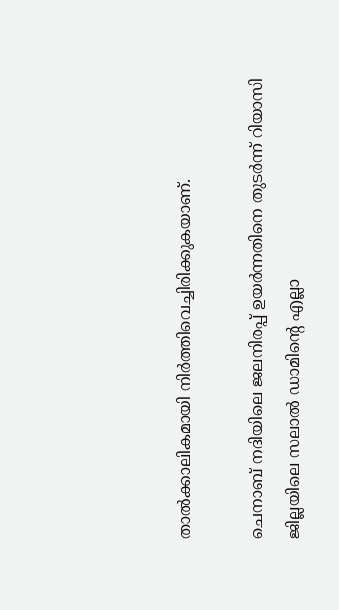താൽക്കാലികമായി നിർത്തിവെച്ചിരിക്കുകയാണ്.

ചെനാബ് നദിയിലെ ജലനിരപ്പ് ഉയർന്നതിനെ തുടർന്ന് റിയാസി ജില്ലയിലെ സലാൽ ഡാമിന്റെ എല്ലാ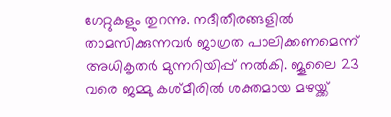ഗേറ്റുകളും തുറന്നു. നദീതീരങ്ങളിൽ താമസിക്കുന്നവർ ജാഗ്രത പാലിക്കണമെന്ന് അധികൃതർ മുന്നറിയിപ്പ് നൽകി. ജൂലൈ 23 വരെ ജമ്മു കശ്മീരിൽ ശക്തമായ മഴയ്ക്ക്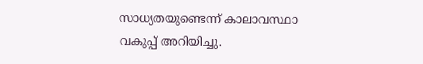സാധ്യതയുണ്ടെന്ന് കാലാവസ്ഥാ വകുപ്പ് അറിയിച്ചു.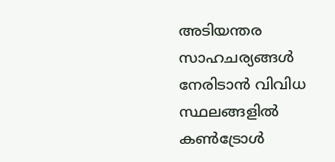അടിയന്തര സാഹചര്യങ്ങൾ നേരിടാൻ വിവിധ സ്ഥലങ്ങളിൽ കൺട്രോൾ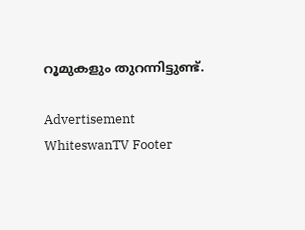റൂമുകളും തുറന്നിട്ടുണ്ട്.

Advertisement
WhiteswanTV Footer